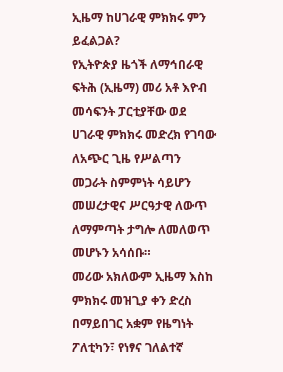ኢዜማ ከሀገራዊ ምክክሩ ምን ይፈልጋል?
የኢትዮጵያ ዜጎች ለማኅበራዊ ፍትሕ (ኢዜማ) መሪ አቶ እዮብ መሳፍንት ፓርቲያቸው ወደ ሀገራዊ ምክክሩ መድረክ የገባው ለአጭር ጊዜ የሥልጣን መጋራት ስምምነት ሳይሆን መሠረታዊና ሥርዓታዊ ለውጥ ለማምጣት ታግሎ ለመለወጥ መሆኑን አሳሰቡ።
መሪው አክለውም ኢዜማ እስከ ምክክሩ መዝጊያ ቀን ድረስ በማይበገር አቋም የዜግነት ፖለቲካን፣ የነፃና ገለልተኛ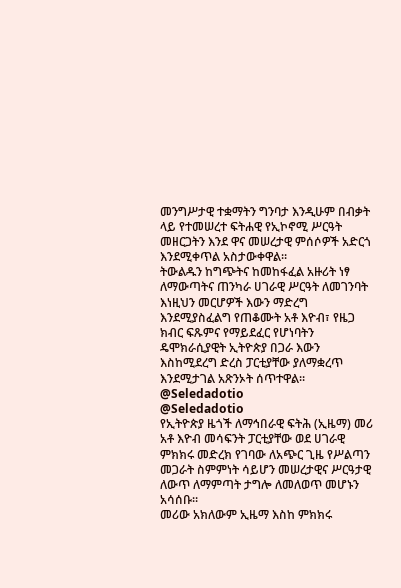መንግሥታዊ ተቋማትን ግንባታ እንዲሁም በብቃት ላይ የተመሠረተ ፍትሐዊ የኢኮኖሚ ሥርዓት መዘርጋትን እንደ ዋና መሠረታዊ ምሰሶዎች አድርጎ እንደሚቀጥል አስታውቀዋል።
ትውልዱን ከግጭትና ከመከፋፈል አዙሪት ነፃ ለማውጣትና ጠንካራ ሀገራዊ ሥርዓት ለመገንባት እነዚህን መርሆዎች እውን ማድረግ እንደሚያስፈልግ የጠቆሙት አቶ እዮብ፣ የዜጋ ክብር ፍጹምና የማይደፈር የሆነባትን ዴሞክራሲያዊት ኢትዮጵያ በጋራ እውን እስከሚደረግ ድረስ ፓርቲያቸው ያለማቋረጥ እንደሚታገል አጽንኦት ሰጥተዋል።
@Seledadotio
@Seledadotio
የኢትዮጵያ ዜጎች ለማኅበራዊ ፍትሕ (ኢዜማ) መሪ አቶ እዮብ መሳፍንት ፓርቲያቸው ወደ ሀገራዊ ምክክሩ መድረክ የገባው ለአጭር ጊዜ የሥልጣን መጋራት ስምምነት ሳይሆን መሠረታዊና ሥርዓታዊ ለውጥ ለማምጣት ታግሎ ለመለወጥ መሆኑን አሳሰቡ።
መሪው አክለውም ኢዜማ እስከ ምክክሩ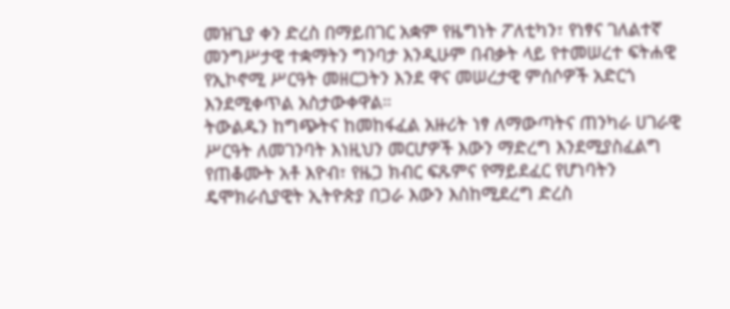መዝጊያ ቀን ድረስ በማይበገር አቋም የዜግነት ፖለቲካን፣ የነፃና ገለልተኛ መንግሥታዊ ተቋማትን ግንባታ እንዲሁም በብቃት ላይ የተመሠረተ ፍትሐዊ የኢኮኖሚ ሥርዓት መዘርጋትን እንደ ዋና መሠረታዊ ምሰሶዎች አድርጎ እንደሚቀጥል አስታውቀዋል።
ትውልዱን ከግጭትና ከመከፋፈል አዙሪት ነፃ ለማውጣትና ጠንካራ ሀገራዊ ሥርዓት ለመገንባት እነዚህን መርሆዎች እውን ማድረግ እንደሚያስፈልግ የጠቆሙት አቶ እዮብ፣ የዜጋ ክብር ፍጹምና የማይደፈር የሆነባትን ዴሞክራሲያዊት ኢትዮጵያ በጋራ እውን እስከሚደረግ ድረስ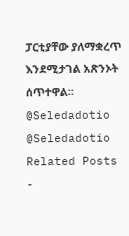ፓርቲያቸው ያለማቋረጥ እንደሚታገል አጽንኦት ሰጥተዋል።
@Seledadotio
@Seledadotio
Related Posts
-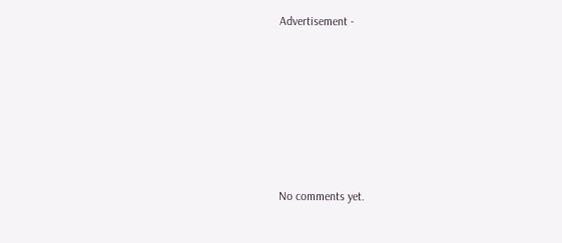Advertisement -









No comments yet.